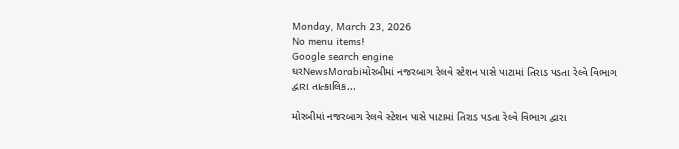Monday, March 23, 2026
No menu items!
Google search engine
ઘરNewsMorabiમોરબીમાં નજરબાગ રેલવે સ્ટેશન પાસે પાટામાં તિરાડ પડતા રેલ્વે વિભાગ દ્વારા તાત્કાલિક...

મોરબીમાં નજરબાગ રેલવે સ્ટેશન પાસે પાટામાં તિરાડ પડતા રેલ્વે વિભાગ દ્વારા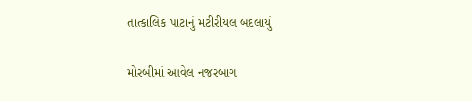તાત્કાલિક પાટાનું મટીરીયલ બદલાયું

મોરબીમાં આવેલ નજરબાગ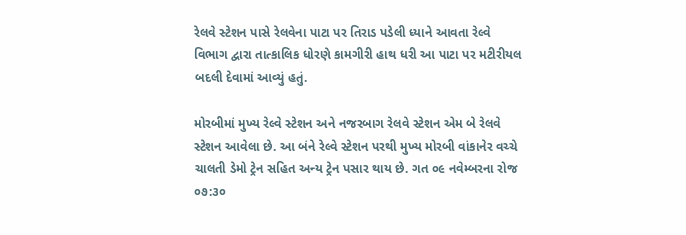રેલવે સ્ટેશન પાસે રેલવેના પાટા પર તિરાડ પડેલી ધ્યાને આવતા રેલ્વે વિભાગ દ્વારા તાત્કાલિક ધોરણે કામગીરી હાથ ધરી આ પાટા પર મટીરીયલ બદલી દેવામાં આવ્યું હતું.

મોરબીમાં મુખ્ય રેલ્વે સ્ટેશન અને નજરબાગ રેલવે સ્ટેશન એમ બે રેલવે સ્ટેશન આવેલા છે. આ બંને રેલ્વે સ્ટેશન પરથી મુખ્ય મોરબી વાંકાનેર વચ્ચે ચાલતી ડેમો ટ્રેન સહિત અન્ય ટ્રેન પસાર થાય છે. ગત ૦૯ નવેમ્બરના રોજ ૦૭:૩૦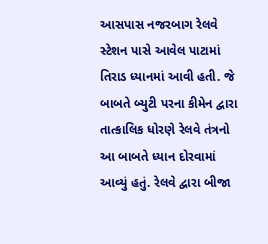આસપાસ નજરબાગ રેલવે સ્ટેશન પાસે આવેલ પાટામાં તિરાડ ધ્યાનમાં આવી હતી. જે બાબતે બ્યુટી પરના કીમેન દ્વારા તાત્કાલિક ધોરણે રેલવે તંત્રનો આ બાબતે ધ્યાન દોરવામાં આવ્યું હતું. રેલવે દ્વારા બીજા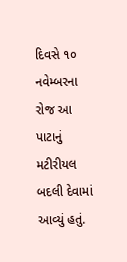દિવસે ૧૦ નવેમ્બરના રોજ આ પાટાનું મટીરીયલ બદલી દેવામાં આવ્યું હતું.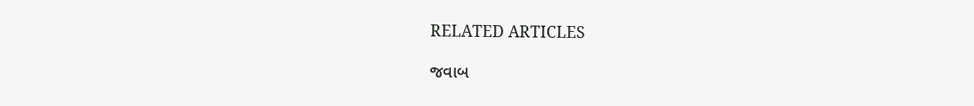RELATED ARTICLES

જવાબ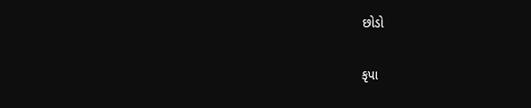છોડો

કૃપા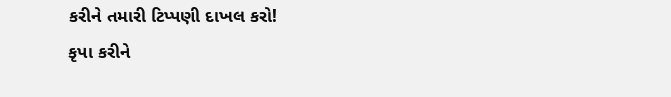કરીને તમારી ટિપ્પણી દાખલ કરો!
કૃપા કરીને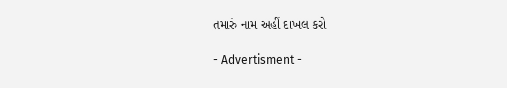તમારું નામ અહીં દાખલ કરો

- Advertisment -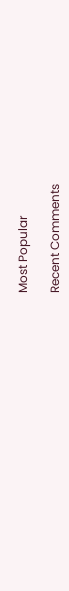Most Popular

Recent Comments